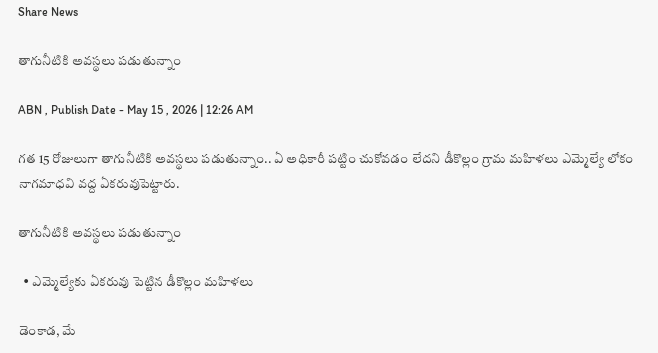Share News

తాగునీటికి అవస్థలు పడుతున్నాం

ABN , Publish Date - May 15 , 2026 | 12:26 AM

గత 15 రోజులుగా తాగునీటికి అవస్థలు పడుతున్నాం.. ఏ అధికారీ పట్టిం చుకోవడం లేదని డీకొల్లం గ్రామ మహిళలు ఎమ్మెల్యే లోకం నాగమాధవి వద్ద ఏకరువుపెట్టారు.

తాగునీటికి అవస్థలు పడుతున్నాం

  • ఎమ్మెల్యేకు ఏకరువు పెట్టిన డీకొల్లం మహిళలు

డెంకాడ, మే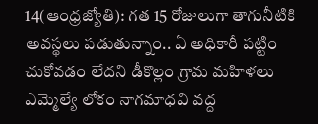14(ఆంధ్రజ్యోతి): గత 15 రోజులుగా తాగునీటికి అవస్థలు పడుతున్నాం.. ఏ అధికారీ పట్టిం చుకోవడం లేదని డీకొల్లం గ్రామ మహిళలు ఎమ్మెల్యే లోకం నాగమాధవి వద్ద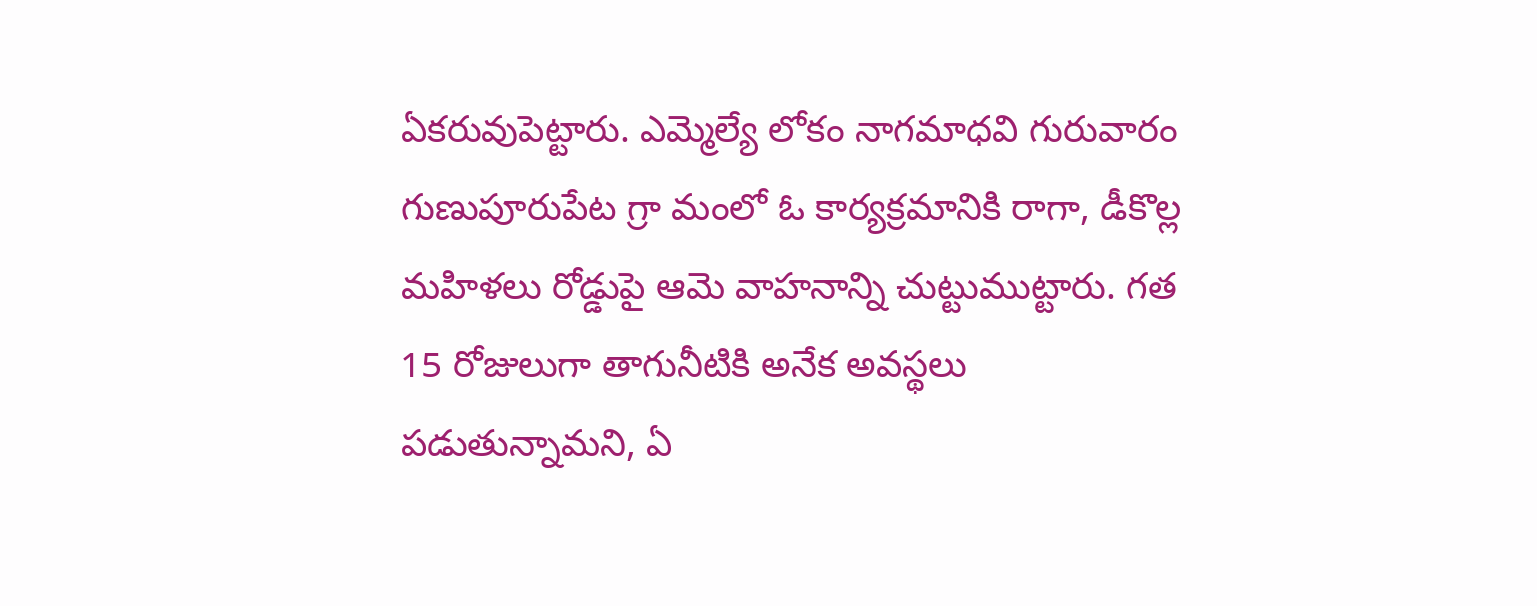ఏకరువుపెట్టారు. ఎమ్మెల్యే లోకం నాగమాధవి గురువారం గుణుపూరుపేట గ్రా మంలో ఓ కార్యక్రమానికి రాగా, డీకొల్ల మహిళలు రోడ్డుపై ఆమె వాహనాన్ని చుట్టుముట్టారు. గత 15 రోజులుగా తాగునీటికి అనేక అవస్థలు పడుతున్నామని, ఏ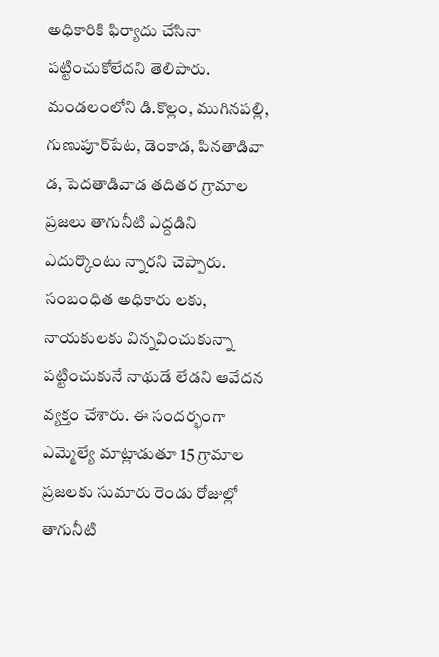అధికారికి ఫిర్యాదు చేసినా పట్టించుకోలేదని తెలిపారు. మండలంలోని డి.కొల్లం, ముగినపల్లి, గుణుపూర్‌పేట, డెంకాడ, పినతాడివా డ, పెదతాడివాడ తదితర గ్రామాల ప్రజలు తాగునీటి ఎద్దడిని ఎదుర్కొంటు న్నారని చెప్పారు. సంబంధిత అధికారు లకు, నాయకులకు విన్నవించుకున్నా పట్టించుకునే నాథుడే లేడని ఆవేదన వ్యక్తం చేశారు. ఈ సందర్భంగా ఎమ్మెల్యే మాట్లాడుతూ 15 గ్రామాల ప్రజలకు సుమారు రెండు రోజుల్లో తాగునీటి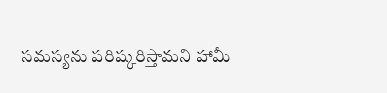సమస్యను పరిష్కరిస్తామని హామీ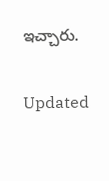ఇచ్చారు.

Updated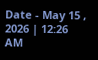Date - May 15 , 2026 | 12:26 AM